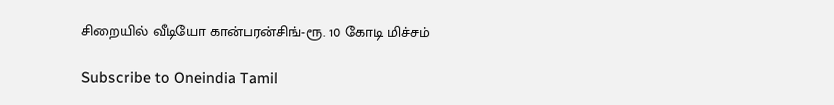சிறையில் வீடியோ கான்பரன்சிங்-ரூ. 10 கோடி மிச்சம்

Subscribe to Oneindia Tamil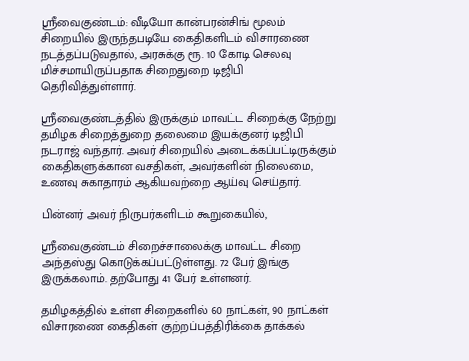ஸ்ரீவைகுண்டம்: வீடியோ கான்பரன்சிங் மூலம் சிறையில் இருந்தபடியே கைதிகளிடம் விசாரணை நடத்தப்படுவதால், அரசுக்கு ரூ. 10 கோடி செலவு மிச்சமாயிருப்பதாக சிறைதுறை டிஜிபி தெரிவித்துள்ளார்.

ஸ்ரீவைகுண்டத்தில் இருக்கும் மாவட்ட சிறைக்கு நேற்று தமிழக சிறைத்துறை தலைமை இயக்குனர் டிஜிபி நடராஜ் வந்தார். அவர் சிறையில் அடைக்கப்பட்டிருக்கும் கைதிகளுக்கான வசதிகள், அவர்களின் நிலைமை, உணவு சுகாதாரம் ஆகியவற்றை ஆய்வு செய்தார்.

பின்னர் அவர் நிருபர்களிடம் கூறுகையில்,

ஸ்ரீவைகுண்டம் சிறைச்சாலைக்கு மாவட்ட சிறை அந்தஸ்து கொடுக்கப்பட்டுள்ளது. 72 பேர் இங்கு இருக்கலாம். தற்போது 41 பேர் உள்ளனர்.

தமிழகத்தில் உள்ள சிறைகளில் 60 நாட்கள், 90 நாட்கள் விசாரணை கைதிகள் குற்றப்பத்திரிக்கை தாக்கல்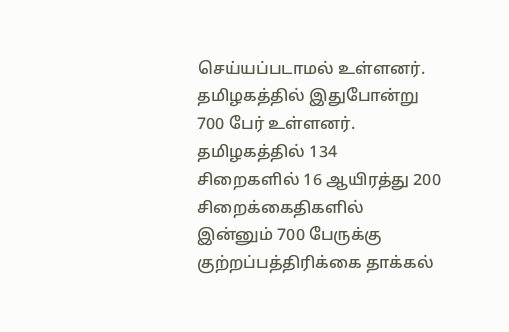செய்யப்படாமல் உள்ளனர். தமிழகத்தில் இதுபோன்று 700 பேர் உள்ளனர். தமிழகத்தில் 134 சிறைகளில் 16 ஆயிரத்து 200 சிறைக்கைதிகளில் இன்னும் 700 பேருக்கு குற்றப்பத்திரிக்கை தாக்கல்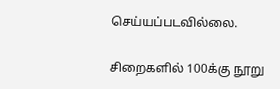செய்யப்படவில்லை.

சிறைகளில் 100க்கு நூறு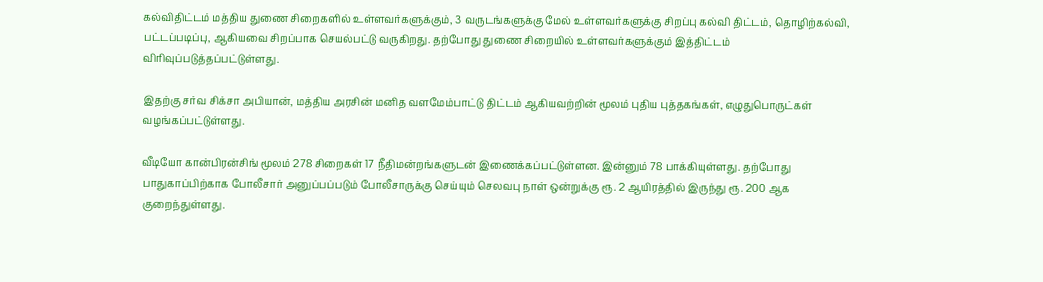கல்விதிட்டம் மத்திய துணை சிறைகளில் உள்ளவர்களுக்கும், 3 வருடங்களுக்கு மேல் உள்ளவர்களுக்கு சிறப்பு கல்வி திட்டம், தொழிற்கல்வி, பட்டப்படிப்பு, ஆகியவை சிறப்பாக செயல்பட்டு வருகிறது. தற்போது துணை சிறையில் உள்ளவர்களுக்கும் இத்திட்டம் விரிவுப்படுத்தப்பட்டுள்ளது.

இதற்கு சர்வ சிக்சா அபியான், மத்திய அரசின் மனித வளமேம்பாட்டு திட்டம் ஆகியவற்றின் மூலம் புதிய புத்தகங்கள், எழுதுபொருட்கள் வழங்கப்பட்டுள்ளது.

வீடியோ கான்பிரன்சிங் மூலம் 278 சிறைகள் 17 நீதிமன்றங்களுடன் இணைக்கப்பட்டுள்ளன. இன்னும் 78 பாக்கியுள்ளது. தற்போது பாதுகாப்பிற்காக போலீசார் அனுப்பப்படும் போலீசாருக்கு செய்யும் செலவபு நாள் ஒன்றுக்கு ரூ. 2 ஆயிரத்தில் இருந்து ரூ. 200 ஆக குறைந்துள்ளது.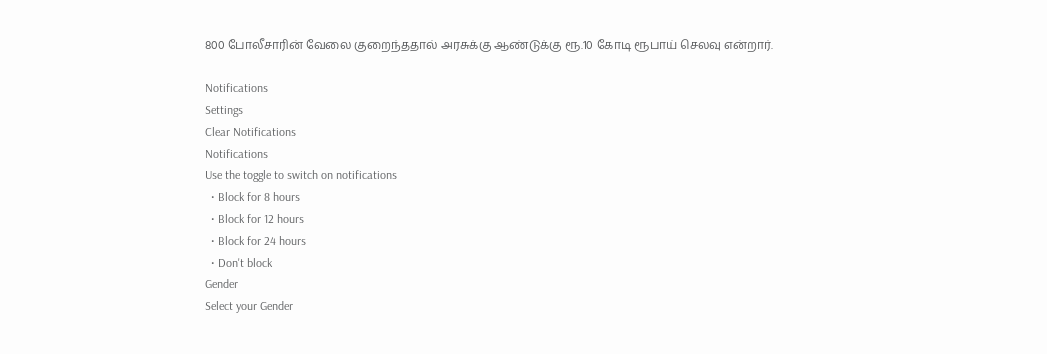800 போலீசாரின் வேலை குறைந்ததால் அரசுக்கு ஆண்டுக்கு ரூ.10 கோடி ரூபாய் செலவு என்றார்.

Notifications
Settings
Clear Notifications
Notifications
Use the toggle to switch on notifications
  • Block for 8 hours
  • Block for 12 hours
  • Block for 24 hours
  • Don't block
Gender
Select your Gender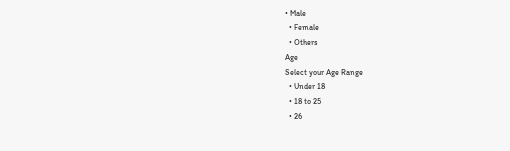• Male
  • Female
  • Others
Age
Select your Age Range
  • Under 18
  • 18 to 25
  • 26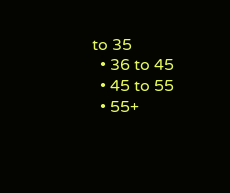to 35
  • 36 to 45
  • 45 to 55
  • 55+